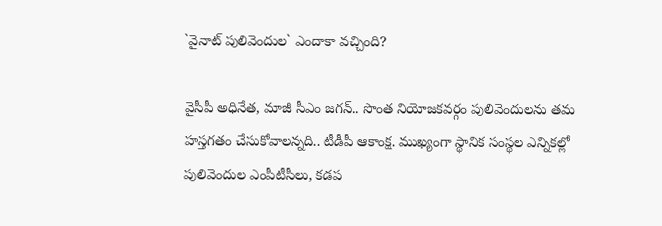`వైనాట్ పులివెందుల` ఎందాకా వచ్చింది?

వైసీపీ అధినేత, మాజీ సీఎం జ‌గ‌న్‌.. సొంత నియోజ‌క‌వ‌ర్గం పులివెందుల‌ను త‌మ హ‌స్త‌గ‌తం చేసుకోవాలన్నది.. టీడీపీ ఆకాంక్ష‌. ముఖ్యంగా స్థానిక సంస్థ‌ల ఎన్నిక‌ల్లో పులివెందుల ఎంపీటీసీలు, క‌డ‌ప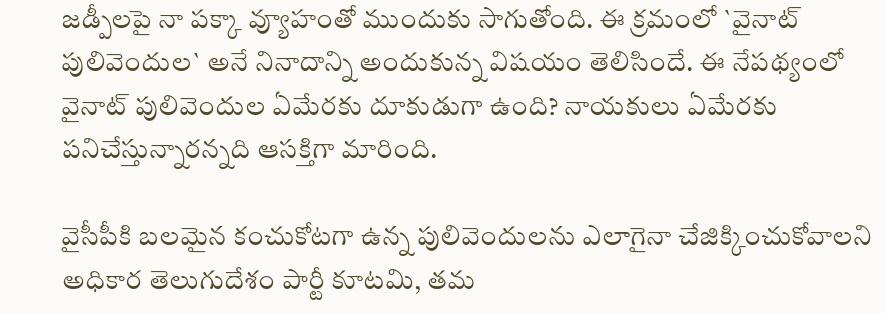జ‌డ్పీలపై నా ప‌క్కా వ్యూహంతో ముందుకు సాగుతోంది. ఈ క్ర‌మంలో `వైనాట్ పులివెందుల‌` అనే నినాదాన్ని అందుకున్న విష‌యం తెలిసిందే. ఈ నేప‌థ్యంలో వైనాట్ పులివెందుల ఏమేర‌కు దూకుడుగా ఉంది? నాయ‌కులు ఏమేర‌కు ప‌నిచేస్తున్నార‌న్న‌ది ఆస‌క్తిగా మారింది.

వైసీపీకి బలమైన కంచుకోటగా ఉన్న పులివెందులను ఎలాగైనా చేజిక్కించుకోవాలని అధికార తెలుగుదేశం పార్టీ కూటమి, తమ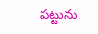పట్టును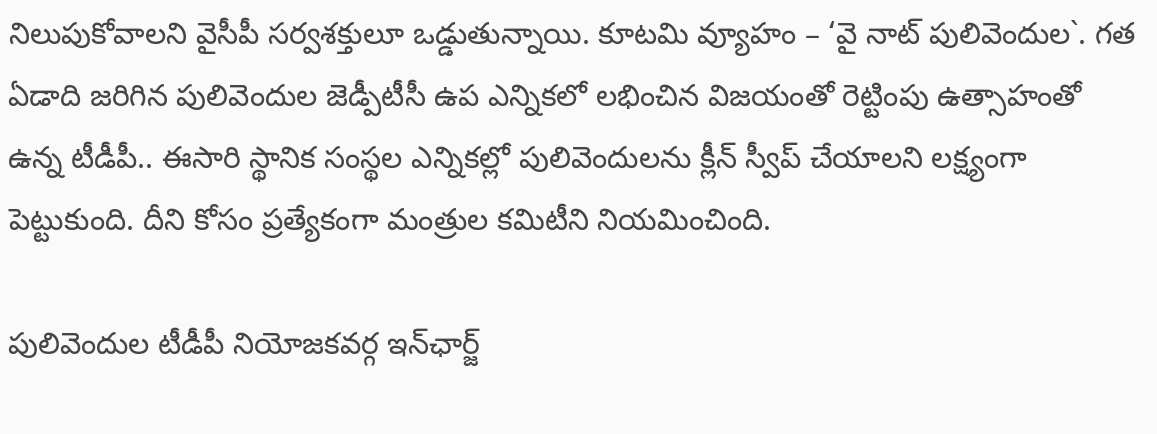నిలుపుకోవాలని వైసీపీ సర్వశక్తులూ ఒడ్డుతున్నాయి. కూటమి వ్యూహం – ‘వై నాట్ పులివెందుల`. గత ఏడాది జరిగిన పులివెందుల జెడ్పీటీసీ ఉప ఎన్నికలో లభించిన విజయంతో రెట్టింపు ఉత్సాహంతో ఉన్న టీడీపీ.. ఈసారి స్థానిక సంస్థల ఎన్నికల్లో పులివెందులను క్లీన్ స్వీప్ చేయాలని లక్ష్యంగా పెట్టుకుంది. దీని కోసం ప్రత్యేకంగా మంత్రుల కమిటీని నియమించింది.

పులివెందుల టీడీపీ నియోజకవర్గ ఇన్‌ఛార్జ్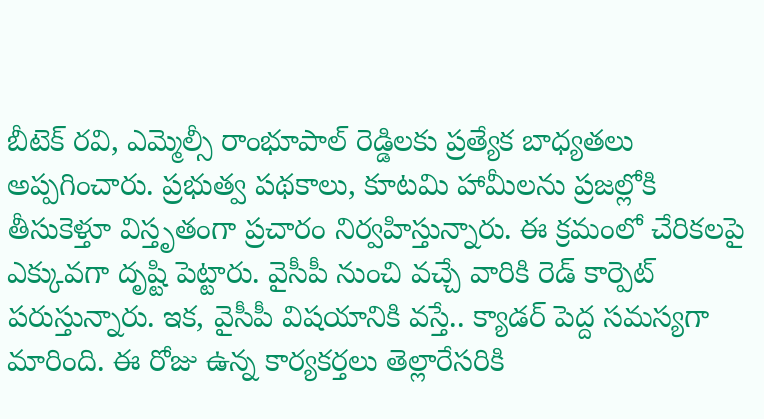బీటెక్ రవి, ఎమ్మెల్సీ రాంభూపాల్ రెడ్డిలకు ప్రత్యేక బాధ్యతలు అప్పగించారు. ప్రభుత్వ పథకాలు, కూటమి హామీలను ప్రజల్లోకి తీసుకెళ్తూ విస్తృతంగా ప్రచారం నిర్వహిస్తున్నారు. ఈ క్ర‌మంలో చేరిక‌లపై ఎక్కువ‌గా దృష్టి పెట్టారు. వైసీపీ నుంచి వ‌చ్చే వారికి రెడ్ కార్పెట్ ప‌రుస్తున్నారు. ఇక‌, వైసీపీ విష‌యానికి వ‌స్తే.. క్యాడర్ పెద్ద స‌మ‌స్య‌గా మారింది. ఈ రోజు ఉన్న కార్య‌క‌ర్త‌లు తెల్లారేస‌రికి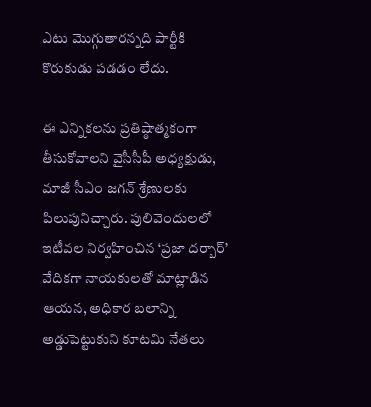ఎటు మొగ్గుతార‌న్న‌ది పార్టీకి కొరుకుడు ప‌డ‌డం లేదు.

ఈ ఎన్నికలను ప్రతిష్ఠాత్మకంగా తీసుకోవాలని వైసీసీపీ అధ్యక్షుడు, మాజీ సీఎం జగన్ శ్రేణులకు పిలుపునిచ్చారు. పులివెందులలో ఇటీవల నిర్వహించిన ‘ప్రజా దర్బార్’ వేదికగా నాయకులతో మాట్లాడిన ఆయన, అధికార బలాన్ని అడ్డుపెట్టుకుని కూటమి నేతలు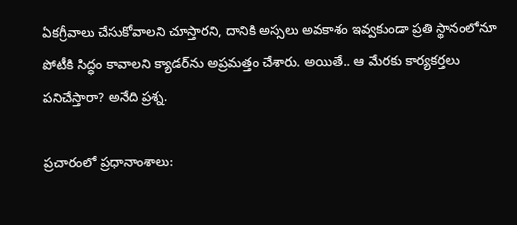ఏకగ్రీవాలు చేసుకోవాలని చూస్తారని, దానికి అస్సలు అవకాశం ఇవ్వకుండా ప్రతి స్థానంలోనూ పోటీకి సిద్ధం కావాలని క్యాడర్‌ను అప్రమత్తం చేశారు. అయితే.. ఆ మేర‌కు కార్య‌కర్త‌లు ప‌నిచేస్తారా? అనేది ప్ర‌శ్న‌.

ప్రచారంలో ప్రధానాంశాలు: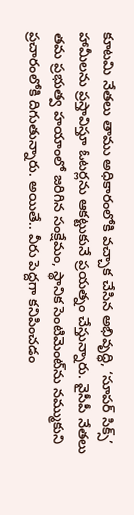కూటమి నేతలు తాము అధికారంలోకి వచ్చాక చేసిన అభివృద్ధి, ‘సూపర్ సిక్స్’ హామీలను ప్రస్తావిస్తూ ఓటర్లను ఆకట్టుకునే ప్రయత్నం చేస్తున్నారు. వైసీపీ నేతలు తమ ప్రభుత్వ హయాంలో జరిగిన సంక్షేమం, స్థానిక సెంటిమెంట్‌ను నమ్ముకుని ప్రచారంలోకి దిగుతున్నారు. అయితే.. వీరు పెద్ద‌గా క‌నిపించ‌డం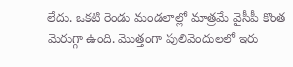లేదు. ఒక‌టి రెండు మండ‌లాల్లో మాత్ర‌మే వైసీపీ కొంత మెరుగ్గా ఉంది. మొత్తంగా పులివెందులలో ఇరు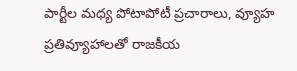పార్టీల మధ్య పోటాపోటీ ప్రచారాలు, వ్యూహ ప్రతివ్యూహాలతో రాజకీయ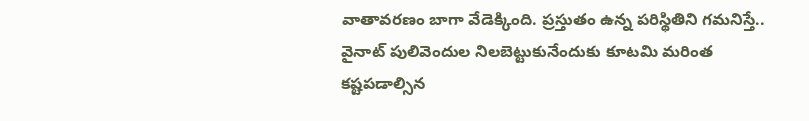వాతావరణం బాగా వేడెక్కింది. ప్ర‌స్తుతం ఉన్న ప‌రిస్థితిని గ‌మ‌నిస్తే.. వైనాట్ పులివెందుల నిల‌బెట్టుకునేందుకు కూట‌మి మ‌రింత క‌ష్ట‌ప‌డాల్సిన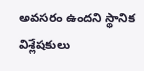అవ‌స‌రం ఉంద‌ని స్థానిక విశ్లేష‌కులు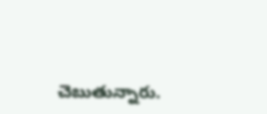చెబుతున్నారు.